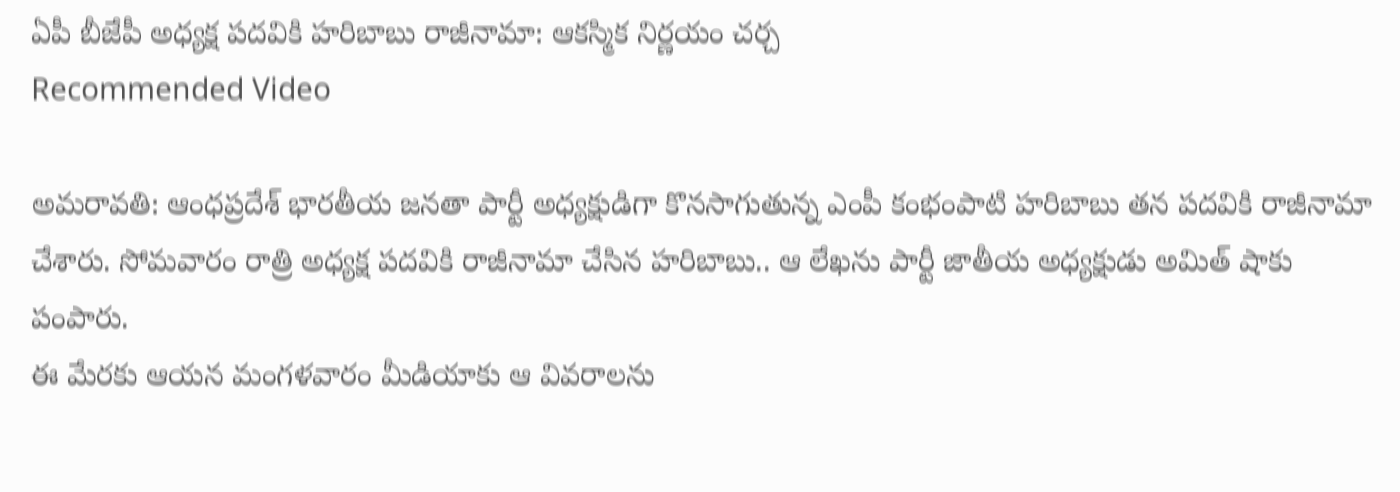ఏపీ బీజేపీ అధ్యక్ష పదవికి హరిబాబు రాజీనామా: ఆకస్మిక నిర్ణయం చర్చ
Recommended Video

అమరావతి: ఆంధప్రదేశ్ భారతీయ జనతా పార్టీ అధ్యక్షుడిగా కొనసాగుతున్న ఎంపీ కంభంపాటి హరిబాబు తన పదవికి రాజీనామా చేశారు. సోమవారం రాత్రి అధ్యక్ష పదవికి రాజీనామా చేసిన హరిబాబు.. ఆ లేఖను పార్టీ జాతీయ అధ్యక్షుడు అమిత్ షాకు పంపారు.
ఈ మేరకు ఆయన మంగళవారం మీడియాకు ఆ వివరాలను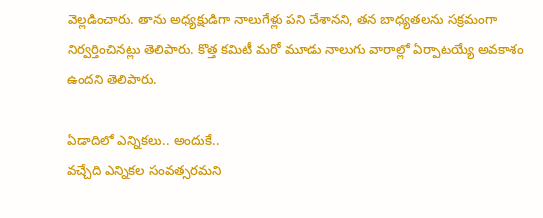వెల్లడించారు. తాను అధ్యక్షుడిగా నాలుగేళ్లు పని చేశానని, తన బాధ్యతలను సక్రమంగా నిర్వర్తించినట్లు తెలిపారు. కొత్త కమిటీ మరో మూడు నాలుగు వారాల్లో ఏర్పాటయ్యే అవకాశం ఉందని తెలిపారు.

ఏడాదిలో ఎన్నికలు.. అందుకే..
వచ్చేది ఎన్నికల సంవత్సరమని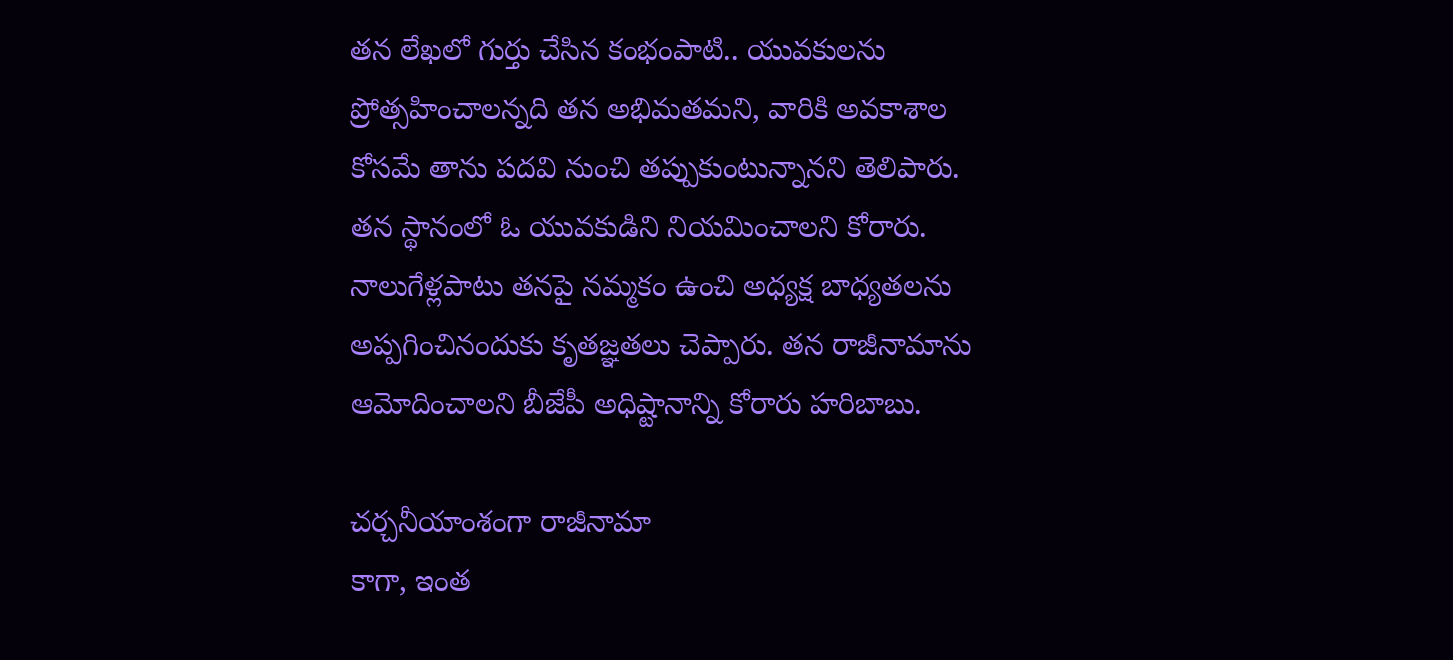తన లేఖలో గుర్తు చేసిన కంభంపాటి.. యువకులను ప్రోత్సహించాలన్నది తన అభిమతమని, వారికి అవకాశాల కోసమే తాను పదవి నుంచి తప్పుకుంటున్నానని తెలిపారు. తన స్థానంలో ఓ యువకుడిని నియమించాలని కోరారు. నాలుగేళ్లపాటు తనపై నమ్మకం ఉంచి అధ్యక్ష బాధ్యతలను అప్పగించినందుకు కృతజ్ఞతలు చెప్పారు. తన రాజీనామాను ఆమోదించాలని బీజేపీ అధిష్టానాన్ని కోరారు హరిబాబు.

చర్చనీయాంశంగా రాజీనామా
కాగా, ఇంత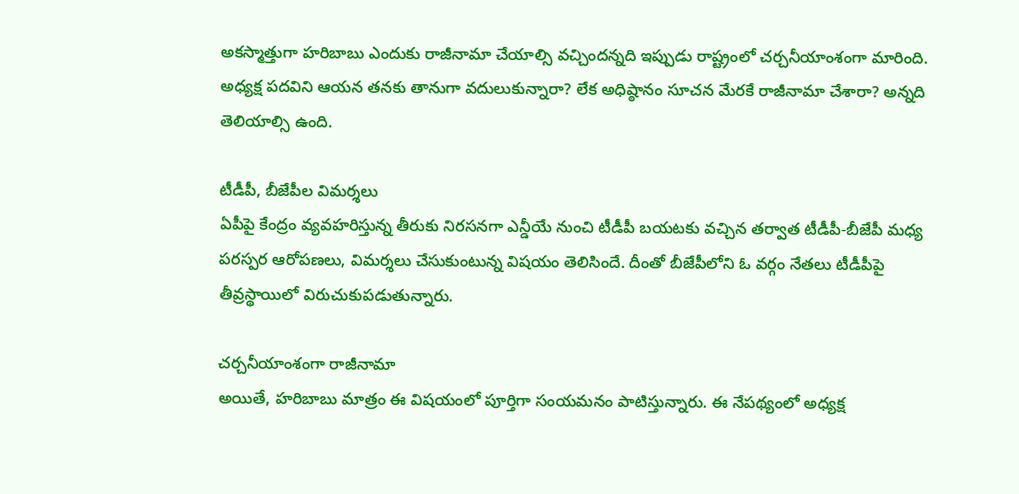అకస్మాత్తుగా హరిబాబు ఎందుకు రాజీనామా చేయాల్సి వచ్చిందన్నది ఇప్పుడు రాష్ట్రంలో చర్చనీయాంశంగా మారింది. అధ్యక్ష పదవిని ఆయన తనకు తానుగా వదులుకున్నారా? లేక అధిష్ఠానం సూచన మేరకే రాజీనామా చేశారా? అన్నది తెలియాల్సి ఉంది.

టీడీపీ, బీజేపీల విమర్శలు
ఏపీపై కేంద్రం వ్యవహరిస్తున్న తీరుకు నిరసనగా ఎన్డీయే నుంచి టీడీపీ బయటకు వచ్చిన తర్వాత టీడీపీ-బీజేపీ మధ్య పరస్పర ఆరోపణలు, విమర్శలు చేసుకుంటున్న విషయం తెలిసిందే. దీంతో బీజేపీలోని ఓ వర్గం నేతలు టీడీపీపై తీవ్రస్థాయిలో విరుచుకుపడుతున్నారు.

చర్చనీయాంశంగా రాజీనామా
అయితే, హరిబాబు మాత్రం ఈ విషయంలో పూర్తిగా సంయమనం పాటిస్తున్నారు. ఈ నేపథ్యంలో అధ్యక్ష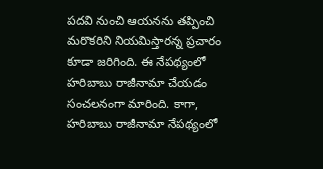పదవి నుంచి ఆయనను తప్పించి మరొకరిని నియమిస్తారన్న ప్రచారం కూడా జరిగింది. ఈ నేపథ్యంలో హరిబాబు రాజీనామా చేయడం సంచలనంగా మారింది. కాగా, హరిబాబు రాజీనామా నేపథ్యంలో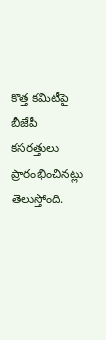కొత్త కమిటీపై బీజేపీ కసరత్తులు ప్రారంభించినట్లు తెలుస్తోంది.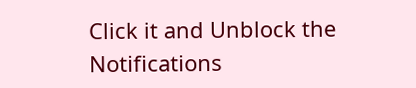Click it and Unblock the Notifications